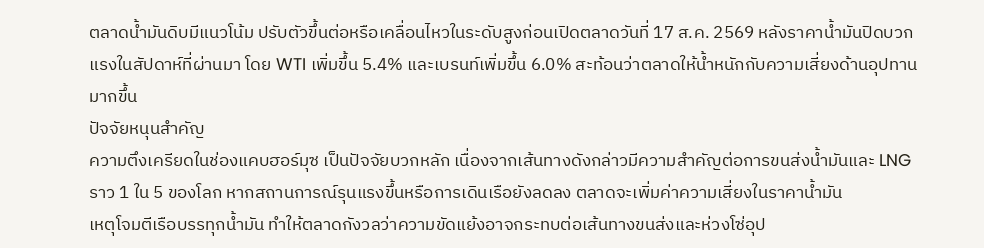ตลาดน้ำมันดิบมีแนวโน้ม ปรับตัวขึ้นต่อหรือเคลื่อนไหวในระดับสูงก่อนเปิดตลาดวันที่ 17 ส.ค. 2569 หลังราคาน้ำมันปิดบวกแรงในสัปดาห์ที่ผ่านมา โดย WTI เพิ่มขึ้น 5.4% และเบรนท์เพิ่มขึ้น 6.0% สะท้อนว่าตลาดให้น้ำหนักกับความเสี่ยงด้านอุปทานมากขึ้น
ปัจจัยหนุนสำคัญ
ความตึงเครียดในช่องแคบฮอร์มุซ เป็นปัจจัยบวกหลัก เนื่องจากเส้นทางดังกล่าวมีความสำคัญต่อการขนส่งน้ำมันและ LNG ราว 1 ใน 5 ของโลก หากสถานการณ์รุนแรงขึ้นหรือการเดินเรือยังลดลง ตลาดจะเพิ่มค่าความเสี่ยงในราคาน้ำมัน
เหตุโจมตีเรือบรรทุกน้ำมัน ทำให้ตลาดกังวลว่าความขัดแย้งอาจกระทบต่อเส้นทางขนส่งและห่วงโซ่อุป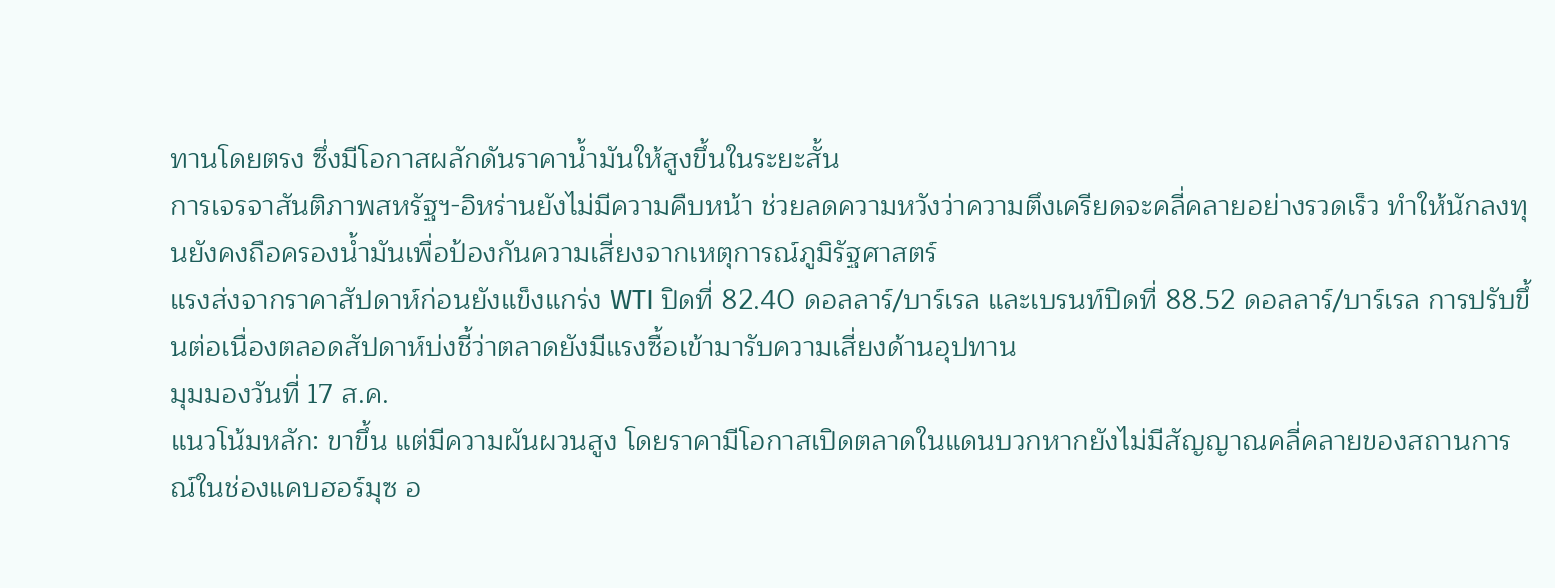ทานโดยตรง ซึ่งมีโอกาสผลักดันราคาน้ำมันให้สูงขึ้นในระยะสั้น
การเจรจาสันติภาพสหรัฐฯ-อิหร่านยังไม่มีความคืบหน้า ช่วยลดความหวังว่าความตึงเครียดจะคลี่คลายอย่างรวดเร็ว ทำให้นักลงทุนยังคงถือครองน้ำมันเพื่อป้องกันความเสี่ยงจากเหตุการณ์ภูมิรัฐศาสตร์
แรงส่งจากราคาสัปดาห์ก่อนยังแข็งแกร่ง WTI ปิดที่ 82.40 ดอลลาร์/บาร์เรล และเบรนท์ปิดที่ 88.52 ดอลลาร์/บาร์เรล การปรับขึ้นต่อเนื่องตลอดสัปดาห์บ่งชี้ว่าตลาดยังมีแรงซื้อเข้ามารับความเสี่ยงด้านอุปทาน
มุมมองวันที่ 17 ส.ค.
แนวโน้มหลัก: ขาขึ้น แต่มีความผันผวนสูง โดยราคามีโอกาสเปิดตลาดในแดนบวกหากยังไม่มีสัญญาณคลี่คลายของสถานการณ์ในช่องแคบฮอร์มุซ อ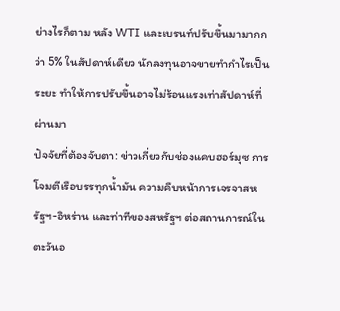ย่างไรก็ตาม หลัง WTI และเบรนท์ปรับขึ้นมามากกว่า 5% ในสัปดาห์เดียว นักลงทุนอาจขายทำกำไรเป็นระยะ ทำให้การปรับขึ้นอาจไม่ร้อนแรงเท่าสัปดาห์ที่ผ่านมา
ปัจจัยที่ต้องจับตา: ข่าวเกี่ยวกับช่องแคบฮอร์มุซ การโจมตีเรือบรรทุกน้ำมัน ความคืบหน้าการเจรจาสหรัฐฯ-อิหร่าน และท่าทีของสหรัฐฯ ต่อสถานการณ์ในตะวันอ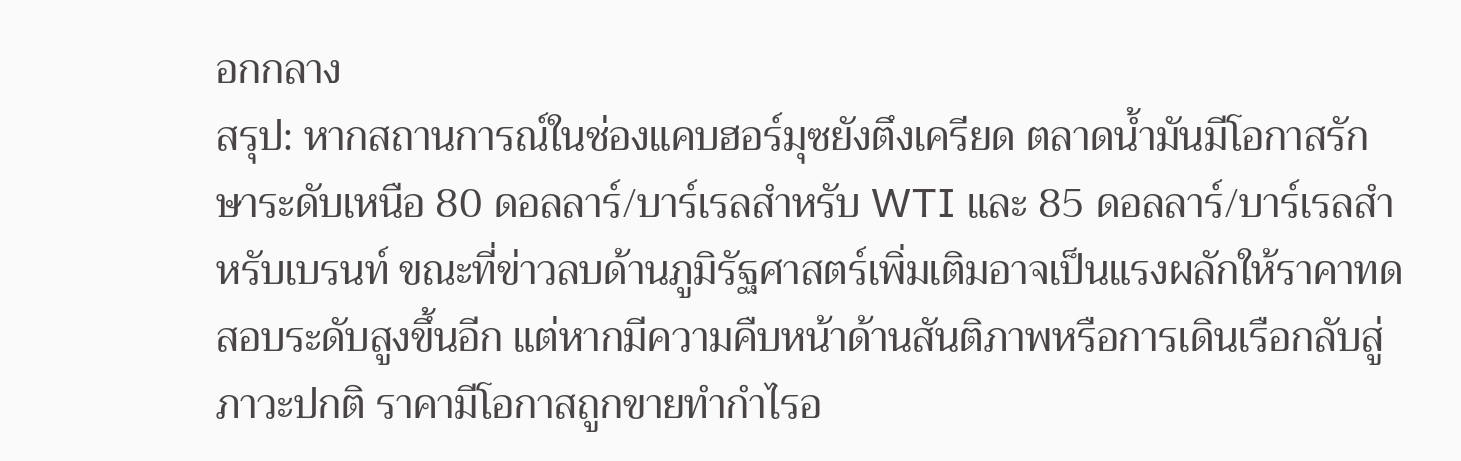อกกลาง
สรุป: หากสถานการณ์ในช่องแคบฮอร์มุซยังตึงเครียด ตลาดน้ำมันมีโอกาสรักษาระดับเหนือ 80 ดอลลาร์/บาร์เรลสำหรับ WTI และ 85 ดอลลาร์/บาร์เรลสำหรับเบรนท์ ขณะที่ข่าวลบด้านภูมิรัฐศาสตร์เพิ่มเติมอาจเป็นแรงผลักให้ราคาทดสอบระดับสูงขึ้นอีก แต่หากมีความคืบหน้าด้านสันติภาพหรือการเดินเรือกลับสู่ภาวะปกติ ราคามีโอกาสถูกขายทำกำไรอ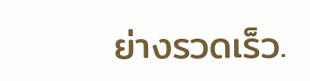ย่างรวดเร็ว.